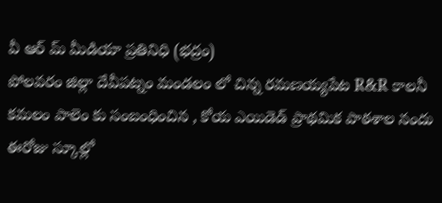వీ ఆర్ మ్ మీడియా ప్రతినిధి (భద్రం)
పోలవరం జిల్లా దేవీపట్నం మండలం లో చిన్న రమణయ్యపేట R&R కాలనీ కమలం పాలెం కు సంబంధించిన , కోయ ఎయిడెడ్ ప్రాథమిక పాఠశాల నందు ఈరోజు స్కూల్లో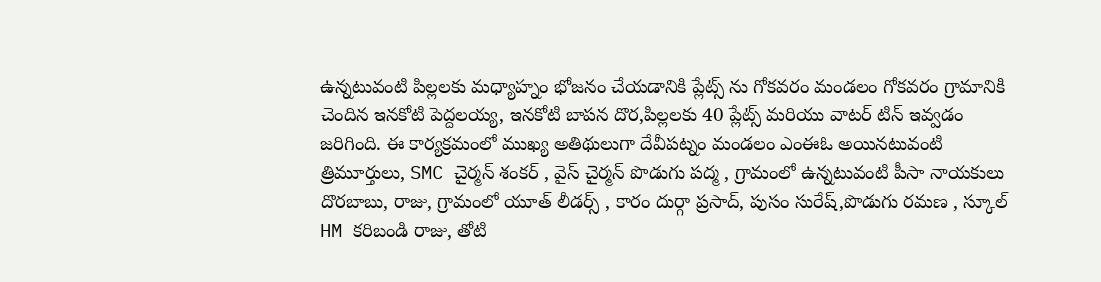ఉన్నటువంటి పిల్లలకు మధ్యాహ్నం భోజనం చేయడానికి ప్లేట్స్ ను గోకవరం మండలం గోకవరం గ్రామానికి చెందిన ఇనకోటి పెద్దలయ్య, ఇనకోటి బాపన దొర,పిల్లలకు 40 ప్లేట్స్ మరియు వాటర్ టిన్ ఇవ్వడం జరిగింది. ఈ కార్యక్రమంలో ముఖ్య అతిథులుగా దేవీపట్నం మండలం ఎంఈఓ అయినటువంటి త్రిమూర్తులు, SMC చైర్మన్ శంకర్ , వైస్ చైర్మన్ పొడుగు పద్మ , గ్రామంలో ఉన్నటువంటి పీసా నాయకులు దొరబాబు, రాజు, గ్రామంలో యూత్ లీడర్స్ , కారం దుర్గా ప్రసాద్, పుసం సురేష్,పొడుగు రమణ , స్కూల్ HM కరిబండి రాజు, తోటి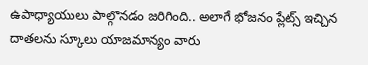ఉపాధ్యాయులు పాల్గొనడం జరిగింది.. అలాగే భోజనం ప్లేట్స్ ఇచ్చిన దాతలను స్కూలు యాజమాన్యం వారు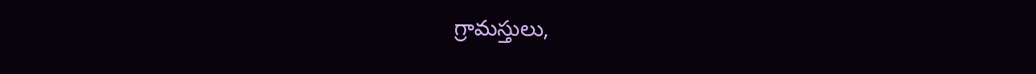గ్రామస్తులు,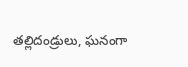తల్లిదండ్రులు, ఘనంగా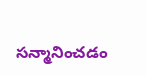సన్మానించడం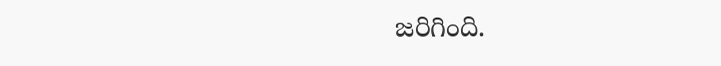జరిగింది.